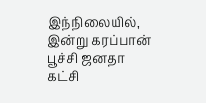இந்நிலையில், இன்று கரப்பான் பூச்சி ஜனதா கட்சி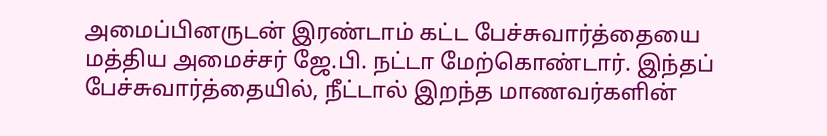அமைப்பினருடன் இரண்டாம் கட்ட பேச்சுவார்த்தையை மத்திய அமைச்சர் ஜே.பி. நட்டா மேற்கொண்டார். இந்தப் பேச்சுவார்த்தையில், நீட்டால் இறந்த மாணவர்களின்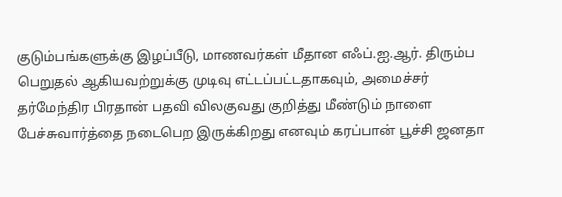குடும்பங்களுக்கு இழப்பீடு, மாணவர்கள் மீதான எஃப்.ஐ.ஆர். திரும்ப பெறுதல் ஆகியவற்றுக்கு முடிவு எட்டப்பட்டதாகவும், அமைச்சர் தர்மேந்திர பிரதான் பதவி விலகுவது குறித்து மீண்டும் நாளை பேச்சுவார்த்தை நடைபெற இருக்கிறது எனவும் கரப்பான் பூச்சி ஜனதா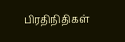பிரதிநிதிகள்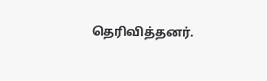தெரிவித்தனர்.